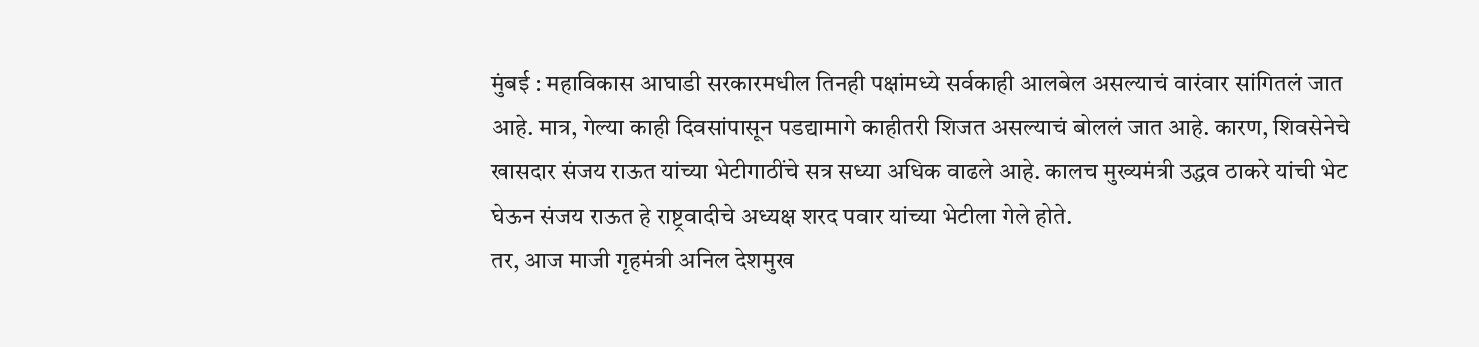मुंबई : महाविकास आघाडी सरकारमधील तिनही पक्षांमध्ये सर्वकाही आलबेल असल्याचं वारंवार सांगितलं जात आहे. मात्र, गेल्या काही दिवसांपासून पडद्यामागे काहीतरी शिजत असल्याचं बोललं जात आहे. कारण, शिवसेनेचे खासदार संजय राऊत यांच्या भेटीगाठींचे सत्र सध्या अधिक वाढले आहे. कालच मुख्यमंत्री उद्धव ठाकरे यांची भेट घेऊन संजय राऊत हे राष्ट्रवादीचे अध्यक्ष शरद पवार यांच्या भेटीला गेले होते.
तर, आज माजी गृहमंत्री अनिल देशमुख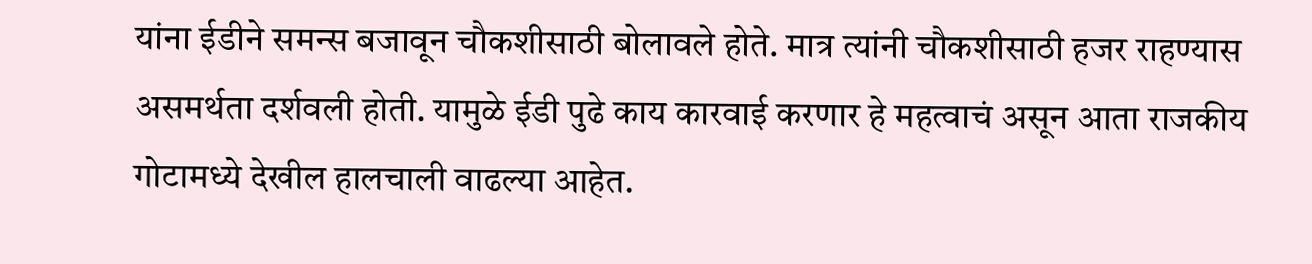यांना ईडीने समन्स बजावून चौकशीसाठी बोलावले होते. मात्र त्यांनी चौकशीसाठी हजर राहण्यास असमर्थता दर्शवली होती. यामुळे ईडी पुढे काय कारवाई करणार हे महत्वाचं असून आता राजकीय गोटामध्ये देखील हालचाली वाढल्या आहेत.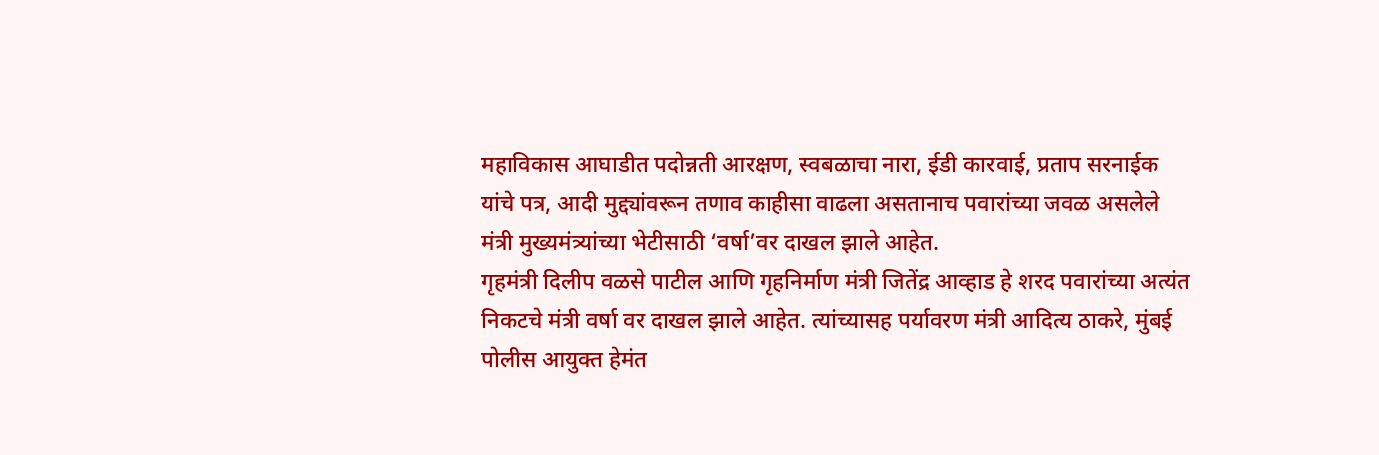महाविकास आघाडीत पदोन्नती आरक्षण, स्वबळाचा नारा, ईडी कारवाई, प्रताप सरनाईक यांचे पत्र, आदी मुद्द्यांवरून तणाव काहीसा वाढला असतानाच पवारांच्या जवळ असलेले मंत्री मुख्यमंत्र्यांच्या भेटीसाठी ‘वर्षा’वर दाखल झाले आहेत.
गृहमंत्री दिलीप वळसे पाटील आणि गृहनिर्माण मंत्री जितेंद्र आव्हाड हे शरद पवारांच्या अत्यंत निकटचे मंत्री वर्षा वर दाखल झाले आहेत. त्यांच्यासह पर्यावरण मंत्री आदित्य ठाकरे, मुंबई पोलीस आयुक्त हेमंत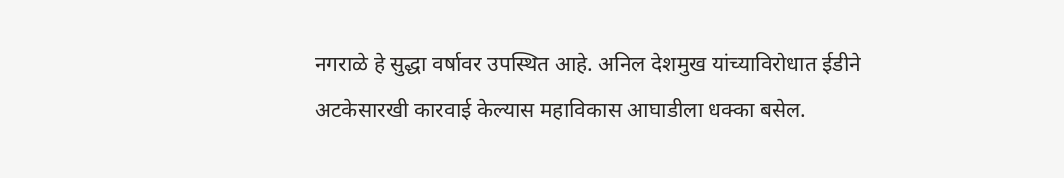नगराळे हे सुद्धा वर्षावर उपस्थित आहे. अनिल देशमुख यांच्याविरोधात ईडीने अटकेसारखी कारवाई केल्यास महाविकास आघाडीला धक्का बसेल.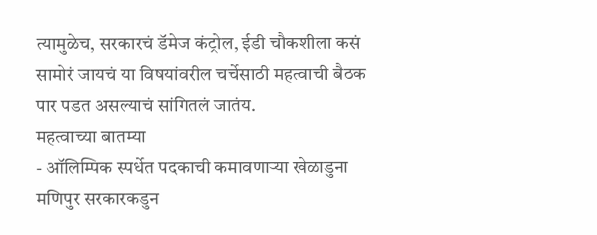त्यामुळेच, सरकारचं डॅमेज कंट्रोल, ईडी चौकशीला कसं सामोरं जायचं या विषयांवरील चर्चेसाठी महत्वाची बैठक पार पडत असल्याचं सांगितलं जातंय.
महत्वाच्या बातम्या
- ऑलिम्पिक स्पर्धेत पदकाची कमावणाऱ्या खेळाडुना मणिपुर सरकारकडुन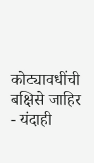कोट्यावधींची बक्षिसे जाहिर
- यंदाही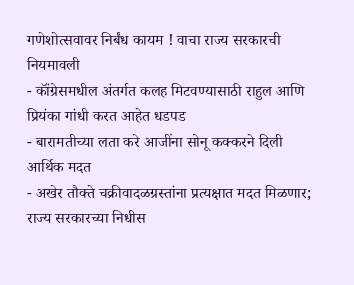गणेशोत्सवावर निर्बंध कायम ! वाचा राज्य सरकारची नियमावली
- कॉंग्रेसमधील अंतर्गत कलह मिटवण्यासाठी राहुल आणि प्रियंका गांधी करत आहेत धडपड
- बारामतीच्या लता करे आजींना सोनू कक्करने दिली आर्थिक मदत
- अखेर तौक्ते चक्रीवादळग्रस्तांना प्रत्यक्षात मदत मिळणार; राज्य सरकारच्या निधीस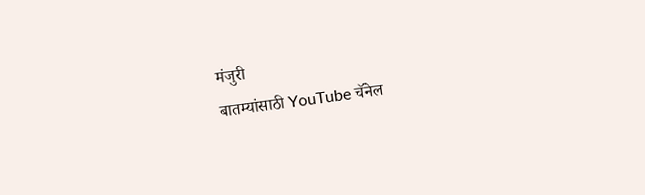मंजुरी
बातम्यांसाठी YouTube चॅनेल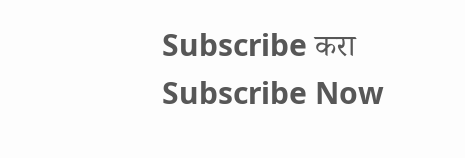Subscribe करा
Subscribe Now